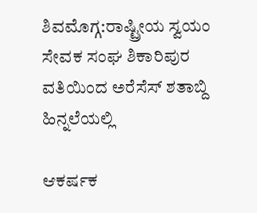ಶಿವಮೊಗ್ಗ:ರಾಷ್ಟ್ರೀಯ ಸ್ವಯಂ ಸೇವಕ ಸಂಘ ಶಿಕಾರಿಪುರ ವತಿಯಿಂದ ಅರೆಸೆಸ್ ಶತಾಬ್ದಿ ಹಿನ್ನಲೆಯಲ್ಲಿ

ಆಕರ್ಷಕ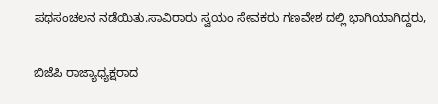ಪಥಸಂಚಲನ ನಡೆಯಿತು.ಸಾವಿರಾರು ಸ್ವಯಂ ಸೇವಕರು ಗಣವೇಶ ದಲ್ಲಿ ಭಾಗಿಯಾಗಿದ್ದರು,

ಬಿಜೆಪಿ ರಾಜ್ಯಾಧ್ಯಕ್ಷರಾದ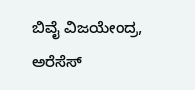ಬಿವೈ ವಿಜಯೇಂದ್ರ, ಅರೆಸೆಸ್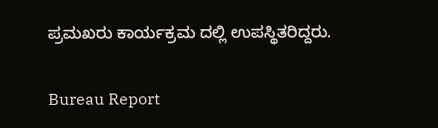ಪ್ರಮಖರು ಕಾರ್ಯಕ್ರಮ ದಲ್ಲಿ ಉಪಸ್ಥಿತರಿದ್ದರು.

Bureau Report